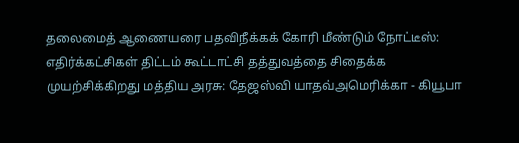தலைமைத் ஆணையரை பதவிநீக்கக் கோரி மீண்டும் நோட்டீஸ்: எதிர்க்கட்சிகள் திட்டம் கூட்டாட்சி தத்துவத்தை சிதைக்க முயற்சிக்கிறது மத்திய அரசு: தேஜஸ்வி யாதவ்அமெரிக்கா - கியூபா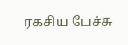ரகசிய பேச்சு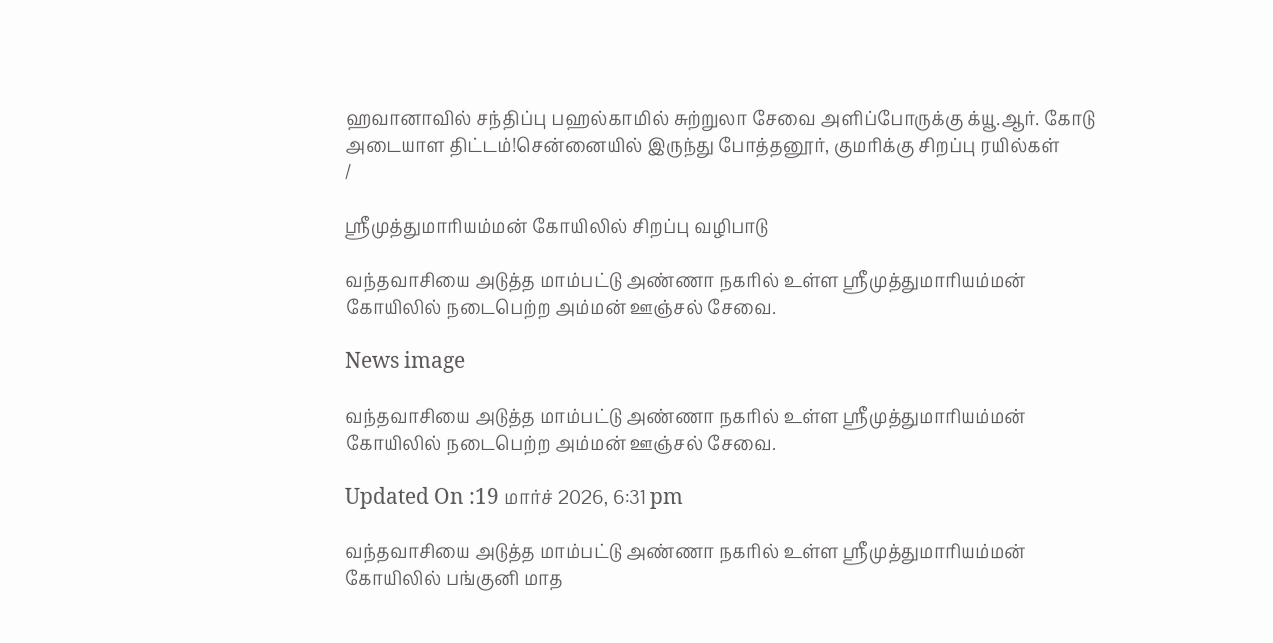ஹவானாவில் சந்திப்பு பஹல்காமில் சுற்றுலா சேவை அளிப்போருக்கு க்யூ.ஆர். கோடு அடையாள திட்டம்!சென்னையில் இருந்து போத்தனூர், குமரிக்கு சிறப்பு ரயில்கள்
/

ஸ்ரீமுத்துமாரியம்மன் கோயிலில் சிறப்பு வழிபாடு

வந்தவாசியை அடுத்த மாம்பட்டு அண்ணா நகரில் உள்ள ஸ்ரீமுத்துமாரியம்மன் கோயிலில் நடைபெற்ற அம்மன் ஊஞ்சல் சேவை.

News image

வந்தவாசியை அடுத்த மாம்பட்டு அண்ணா நகரில் உள்ள ஸ்ரீமுத்துமாரியம்மன் கோயிலில் நடைபெற்ற அம்மன் ஊஞ்சல் சேவை.

Updated On :19 மார்ச் 2026, 6:31 pm

வந்தவாசியை அடுத்த மாம்பட்டு அண்ணா நகரில் உள்ள ஸ்ரீமுத்துமாரியம்மன் கோயிலில் பங்குனி மாத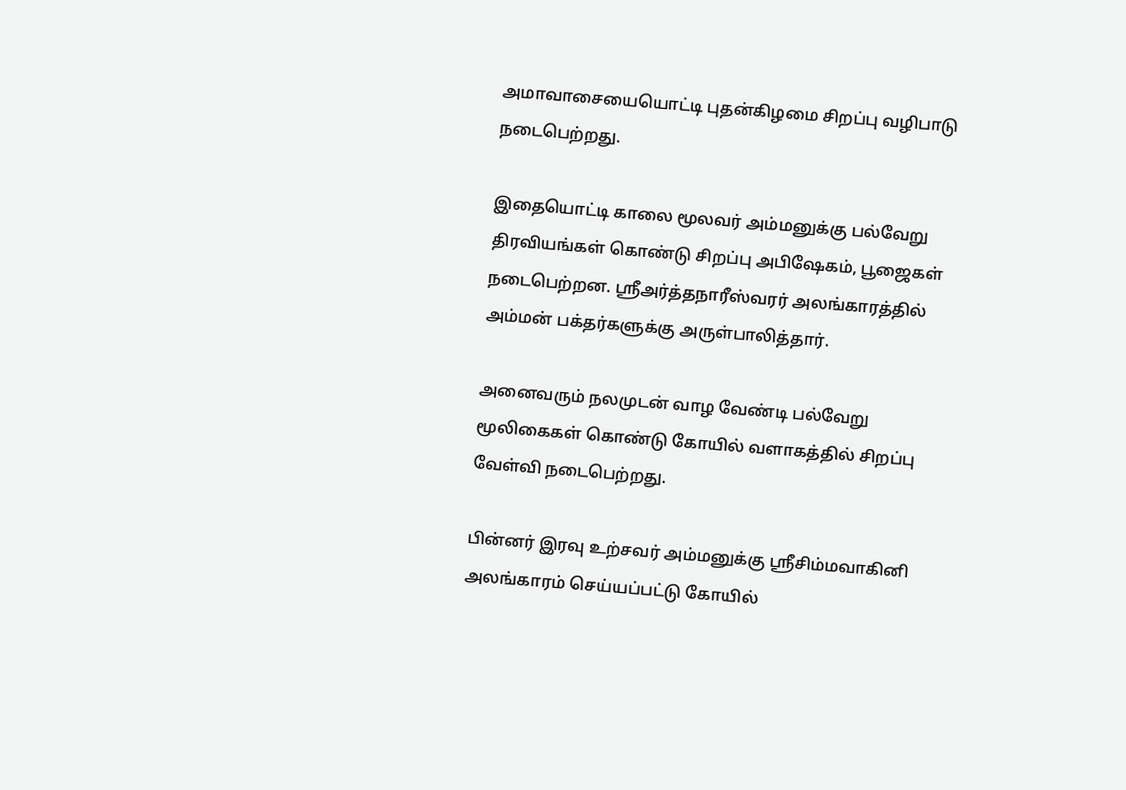அமாவாசையையொட்டி புதன்கிழமை சிறப்பு வழிபாடு நடைபெற்றது.

இதையொட்டி காலை மூலவர் அம்மனுக்கு பல்வேறு திரவியங்கள் கொண்டு சிறப்பு அபிஷேகம், பூஜைகள் நடைபெற்றன. ஸ்ரீஅர்த்தநாரீஸ்வரர் அலங்காரத்தில் அம்மன் பக்தர்களுக்கு அருள்பாலித்தார்.

அனைவரும் நலமுடன் வாழ வேண்டி பல்வேறு மூலிகைகள் கொண்டு கோயில் வளாகத்தில் சிறப்பு வேள்வி நடைபெற்றது.

பின்னர் இரவு உற்சவர் அம்மனுக்கு ஸ்ரீசிம்மவாகினி அலங்காரம் செய்யப்பட்டு கோயில்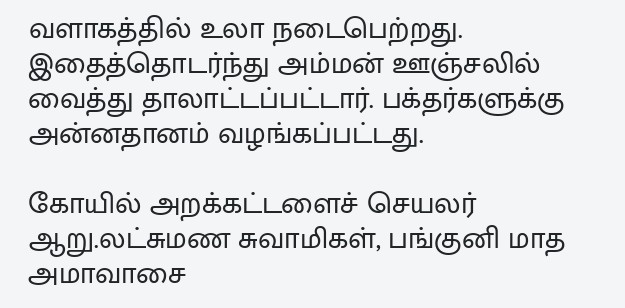வளாகத்தில் உலா நடைபெற்றது. இதைத்தொடர்ந்து அம்மன் ஊஞ்சலில் வைத்து தாலாட்டப்பட்டார். பக்தர்களுக்கு அன்னதானம் வழங்கப்பட்டது.

கோயில் அறக்கட்டளைச் செயலர் ஆறு.லட்சுமண சுவாமிகள், பங்குனி மாத அமாவாசை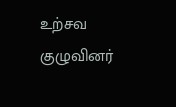உற்சவ குழுவினர்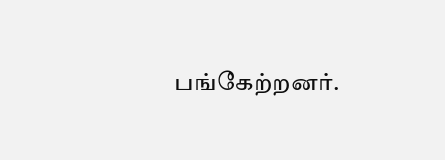பங்கேற்றனர்.